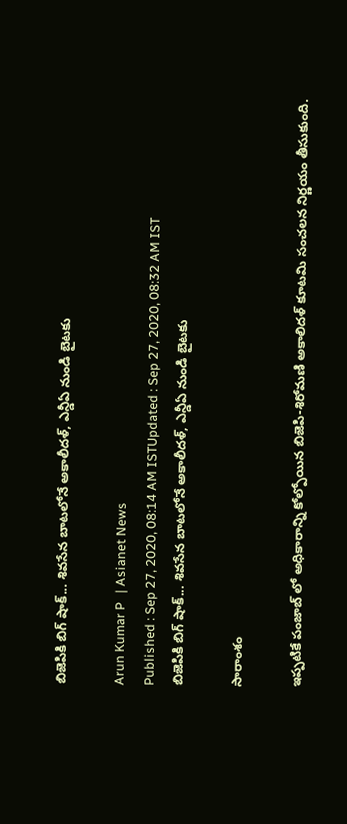బిజెపికి బిగ్ షాక్... శివసేన బాటలోనే అకాలీదళ్, ఎన్డీఏ నుండి బైటకు

Arun Kumar P   | Asianet News
Published : Sep 27, 2020, 08:14 AM ISTUpdated : Sep 27, 2020, 08:32 AM IST
బిజెపికి బిగ్ షాక్... శివసేన బాటలోనే అకాలీదళ్, ఎన్డీఏ నుండి బైటకు

సారాంశం

ఇప్పటికే పంజాబ్ లో అధికారాన్ని కోల్పోయిన బిజెపి-శిరోమణి అకాలిదళ్ కూటమి సంచలన నిర్ణయం తీసుకుంది.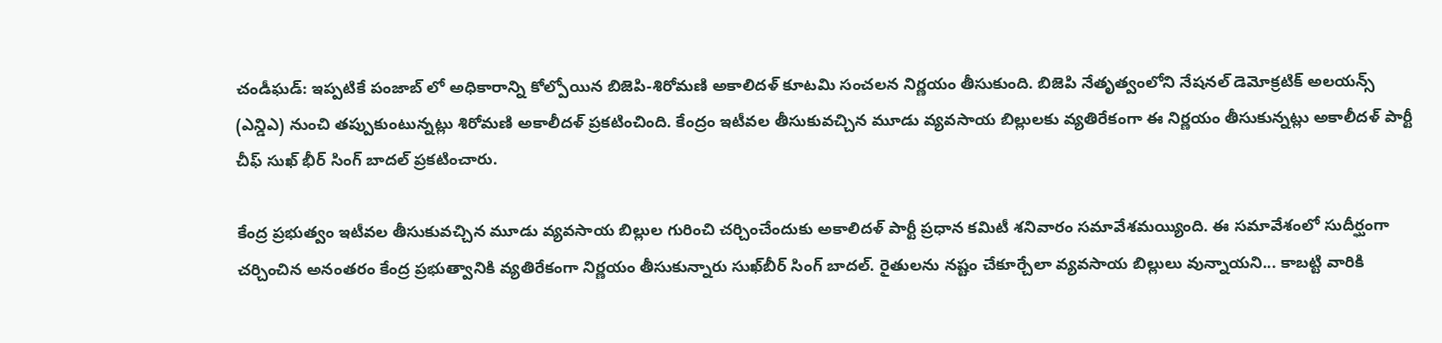చండీఘడ్: ఇప్పటికే పంజాబ్ లో అధికారాన్ని కోల్పోయిన బిజెపి-శిరోమణి అకాలిదళ్ కూటమి సంచలన నిర్ణయం తీసుకుంది. బిజెపి నేతృత్వంలోని నేషనల్ డెమోక్రటిక్ అలయన్స్ (ఎన్డిఎ) నుంచి తప్పుకుంటున్నట్లు శిరోమణి అకాలీదళ్ ప్రకటించింది. కేంద్రం ఇటీవల తీసుకువచ్చిన మూడు వ్యవసాయ బిల్లులకు వ్యతిరేకంగా ఈ నిర్ణయం తీసుకున్నట్లు అకాలీదళ్ పార్టీ చీఫ్ సుఖ్ భీర్ సింగ్ బాదల్ ప్రకటించారు.

కేంద్ర ప్రభుత్వం ఇటీవల తీసుకువచ్చిన మూడు వ్యవసాయ బిల్లుల గురించి చర్చించేందుకు అకాలిదళ్ పార్టీ ప్రధాన కమిటీ శనివారం సమావేశమయ్యింది. ఈ సమావేశంలో సుదీర్ఘంగా చర్చించిన అనంతరం కేంద్ర ప్రభుత్వానికి వ్యతిరేకంగా నిర్ణయం తీసుకున్నారు సుఖ్‌బీర్ సింగ్ బాదల్. రైతులను నష్టం చేకూర్చేలా వ్యవసాయ బిల్లులు వున్నాయని... కాబట్టి వారికి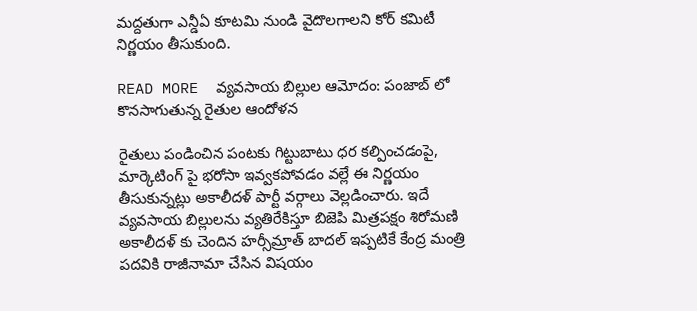మద్దతుగా ఎన్డీఏ కూటమి నుండి వైదొలగాలని కోర్ కమిటీ నిర్ణయం తీసుకుంది.

READ MORE  వ్యవసాయ బిల్లుల ఆమోదం: పంజాబ్ లో కొనసాగుతున్న రైతుల ఆందోళన

రైతులు పండించిన పంటకు గిట్టుబాటు ధర కల్పించడంపై, మార్కెటింగ్ పై భరోసా ఇవ్వకపోవడం వల్లే ఈ నిర్ణయం తీసుకున్నట్లు అకాలీదళ్ పార్టీ వర్గాలు వెల్లడించారు. ఇదే వ్యవసాయ బిల్లులను వ్యతిరేకిస్తూ బిజెపి మిత్రపక్షం శిరోమణి అకాలీదళ్ కు చెందిన హర్సీమ్రాత్ బాదల్ ఇప్పటికే కేంద్ర మంత్రి పదవికి రాజీనామా చేసిన విషయం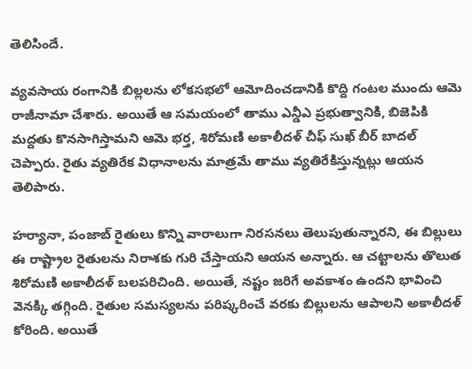తెలిసిందే.

వ్యవసాయ రంగానికి బిల్లలను లోకసభలో ఆమోదించడానికి కొద్ది గంటల ముందు ఆమె రాజీనామా చేశారు. అయితే ఆ సమయంలో తాము ఎన్డీఎ ప్రభుత్వానికి, బిజెపికి మద్దతు కొనసాగిస్తామని ఆమె భర్త, శిరోమణి అకాలీదళ్ చీఫ్ సుఖ్ బీర్ బాదల్ చెప్పారు. రైతు వ్యతిరేక విధానాలను మాత్రమే తాము వ్యతిరేకిస్తున్నట్లు ఆయన తెలిపారు.

హర్యానా, పంజాబ్ రైతులు కొన్ని వారాలుగా నిరసనలు తెలుపుతున్నారని, ఈ బిల్లులు ఈ రాష్ట్రాల రైతులను నిరాశకు గురి చేస్తాయని ఆయన అన్నారు. ఆ చట్టాలను తొలుత శిరోమణి అకాలీదళ్ బలపరిచింది. అయితే, నష్టం జరిగే అవకాశం ఉందని భావించి వెనక్కి తగ్గింది. రైతుల సమస్యలను పరిష్కరించే వరకు బిల్లులను ఆపాలని అకాలీదళ్ కోరింది. అయితే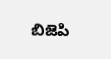బిజెపి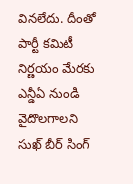వినలేదు. దీంతో పార్టీ కమిటీ నిర్ణయం మేరకు ఎన్డీఏ నుండి వైదొలగాలని సుఖ్ బీర్ సింగ్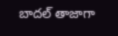బాదల్ తాజాగా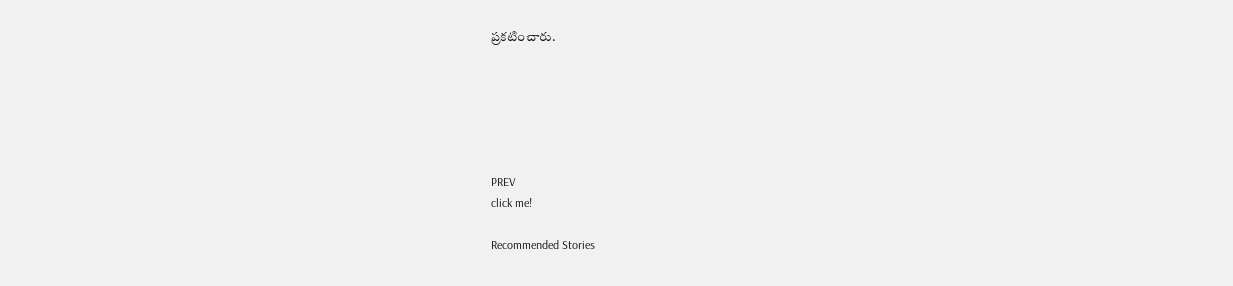ప్రకటించారు.






PREV
click me!

Recommended Stories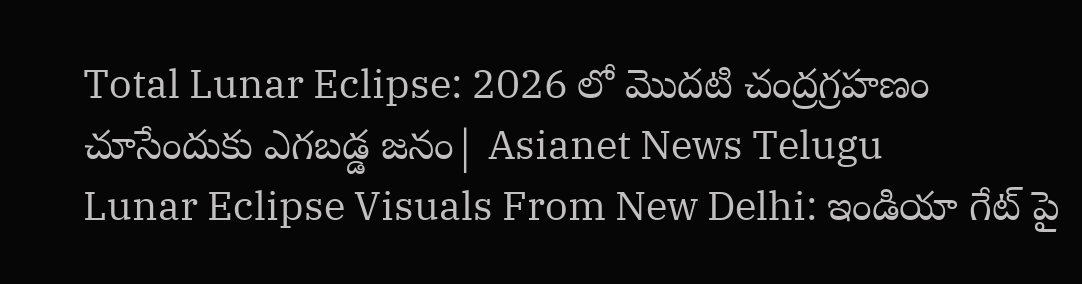Total Lunar Eclipse: 2026 లో మొదటి చంద్రగ్రహణం చూసేందుకు ఎగబడ్డ జనం| Asianet News Telugu
Lunar Eclipse Visuals From New Delhi: ఇండియా గేట్ పై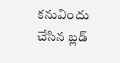కనువిందు చేసిన బ్లడ్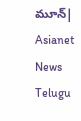మూన్| Asianet News Telugu